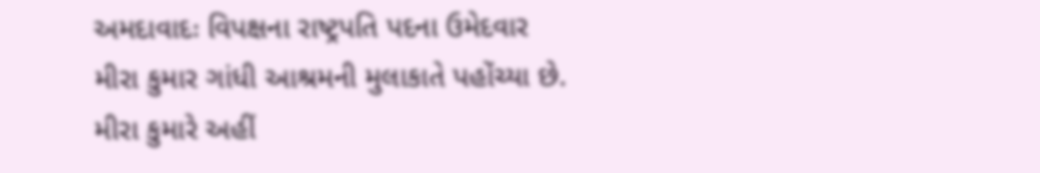અમદાવાદઃ વિપક્ષના રાષ્ટ્રપતિ પદના ઉમેદવાર મીરા કુમાર ગાંધી આશ્રમની મુલાકાતે પહોંચ્યા છે. મીરા કુમારે અહીં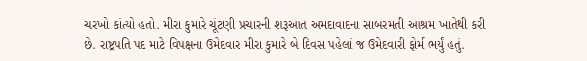ચરખો કાંત્યો હતો. મીરા કુમારે ચૂંટણી પ્રચારની શરૂઆત અમદાવાદના સાબરમતી આશ્રમ ખાતેથી કરી છે. રાષ્ટ્રપતિ પદ માટે વિપક્ષના ઉમેદવાર મીરા કુમારે બે દિવસ પહેલાં જ ઉમેદવારી ફોર્મ ભર્યું હતું.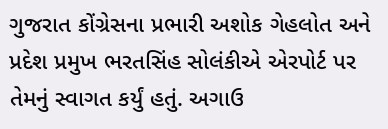ગુજરાત કોંગ્રેસના પ્રભારી અશોક ગેહલોત અને પ્રદેશ પ્રમુખ ભરતસિંહ સોલંકીએ એરપોર્ટ પર તેમનું સ્વાગત કર્યું હતું. અગાઉ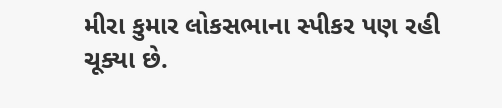મીરા કુમાર લોકસભાના સ્પીકર પણ રહી ચૂક્યા છે.